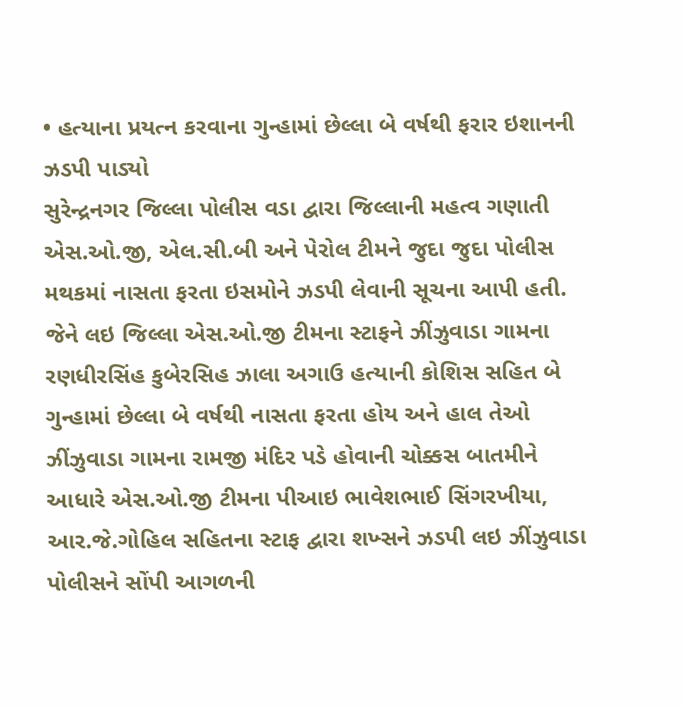• હત્યાના પ્રયત્ન કરવાના ગુન્હામાં છેલ્લા બે વર્ષથી ફરાર ઇશાનની ઝડપી પાડ્યો
સુરેન્દ્રનગર જિલ્લા પોલીસ વડા દ્વારા જિલ્લાની મહત્વ ગણાતી એસ.ઓ.જી, એલ.સી.બી અને પેરોલ ટીમને જુદા જુદા પોલીસ મથકમાં નાસતા ફરતા ઇસમોને ઝડપી લેવાની સૂચના આપી હતી. જેને લઇ જિલ્લા એસ.ઓ.જી ટીમના સ્ટાફને ઝીંઝુવાડા ગામના રણધીરસિંહ કુબેરસિહ ઝાલા અગાઉ હત્યાની કોશિસ સહિત બે ગુન્હામાં છેલ્લા બે વર્ષથી નાસતા ફરતા હોય અને હાલ તેઓ ઝીંઝુવાડા ગામના રામજી મંદિર પડે હોવાની ચોક્કસ બાતમીને આધારે એસ.ઓ.જી ટીમના પીઆઇ ભાવેશભાઈ સિંગરખીયા, આર.જે.ગોહિલ સહિતના સ્ટાફ દ્વારા શખ્સને ઝડપી લઇ ઝીંઝુવાડા પોલીસને સોંપી આગળની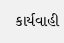કાર્યવાહી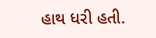હાથ ધરી હતી.